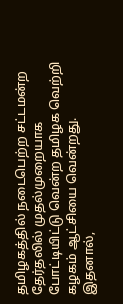தமிழகத்தில் நடைபெற்ற சட்டமன்ற தேர்தலில் முதல்முறையாக போட்டியிட்டு வென்ற தமிழக வெற்றி கழகம் ஆட்சியை வென்றது.
இதனால்,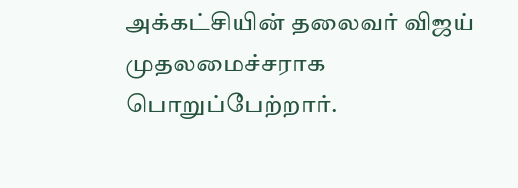அக்கட்சியின் தலைவர் விஜய் முதலமைச்சராக பொறுப்பேற்றார்.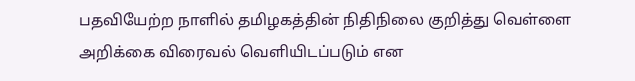பதவியேற்ற நாளில் தமிழகத்தின் நிதிநிலை குறித்து வெள்ளை அறிக்கை விரைவல் வெளியிடப்படும் என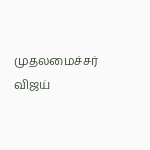முதலமைச்சர் விஜய்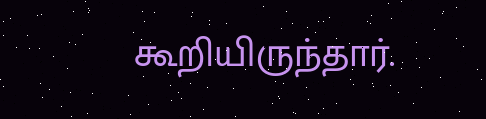கூறியிருந்தார்.